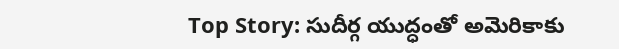Top Story: సుదీర్గ యుద్ధంతో అమెరికాకు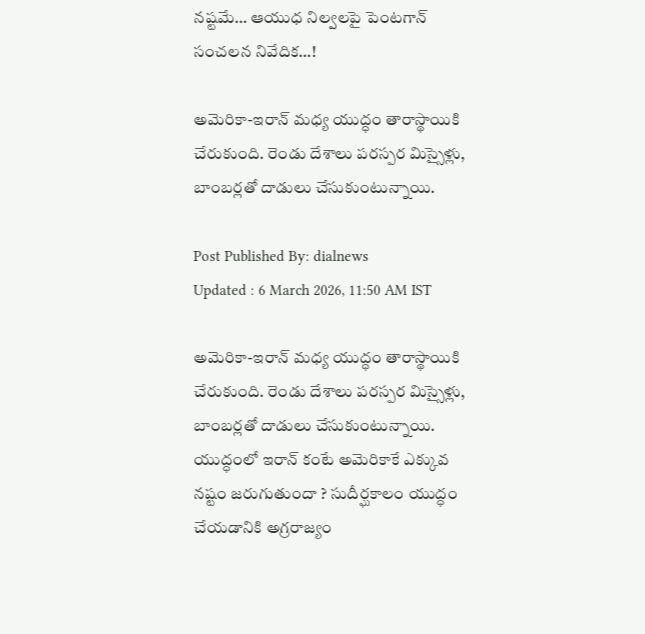నష్టమే… ఆయుధ నిల్వలపై పెంటగాన్‌ సంచలన నివేదిక…!

అమెరికా-ఇరాన్‌ మధ్య యుద్ధం తారాస్థాయికి చేరుకుంది. రెండు దేశాలు పరస్పర మిస్సైళ్లు, బాంబర్లతో దాడులు చేసుకుంటున్నాయి.

Post Published By: dialnews
Updated : 6 March 2026, 11:50 AM IST

అమెరికా-ఇరాన్‌ మధ్య యుద్ధం తారాస్థాయికి చేరుకుంది. రెండు దేశాలు పరస్పర మిస్సైళ్లు, బాంబర్లతో దాడులు చేసుకుంటున్నాయి. యుద్ధంలో ఇరాన్‌ కంటే అమెరికాకే ఎక్కువ నష్టం జరుగుతుందా ? సుదీర్ఘకాలం యుద్ధం చేయడానికి అగ్రరాజ్యం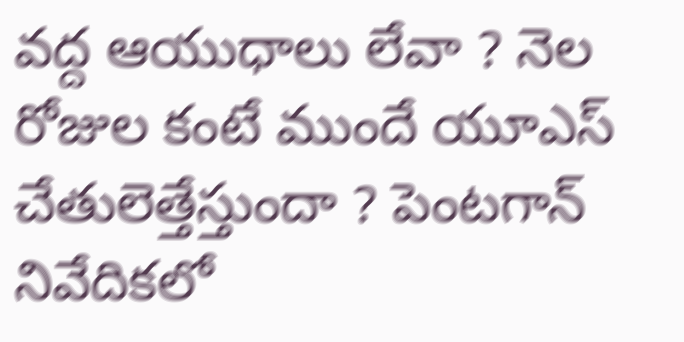వద్ద ఆయుధాలు లేవా ? నెల రోజుల కంటే ముందే యూఎస్‌ చేతులెత్తేస్తుందా ? పెంటగాన్‌ నివేదికలో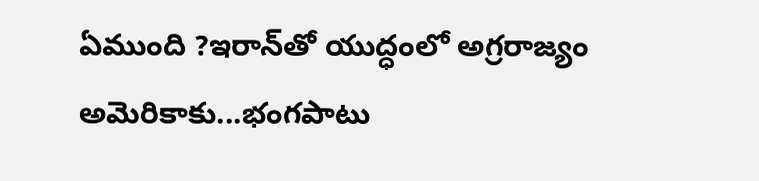ఏముంది ?ఇరాన్‌తో యుద్ధంలో అగ్రరాజ్యం అమెరికాకు...భంగపాటు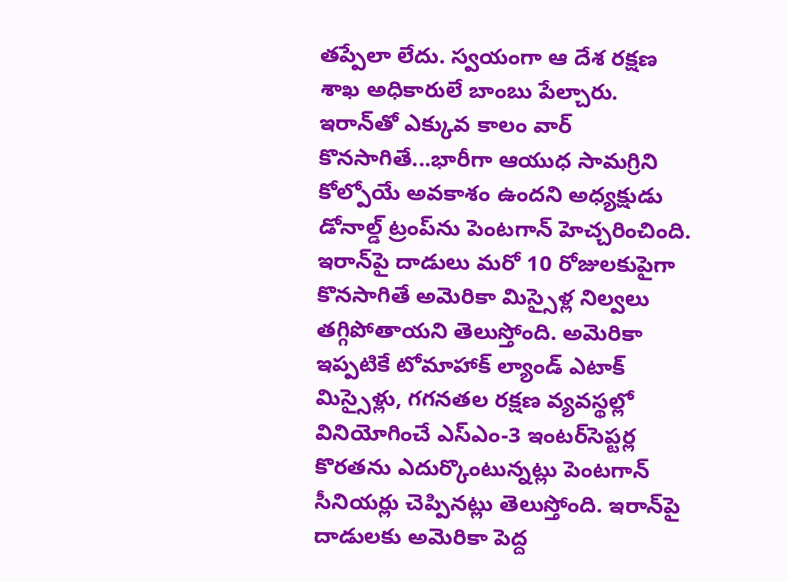తప్పేలా లేదు. స్వయంగా ఆ దేశ రక్షణ శాఖ అధికారులే బాంబు పేల్చారు. ఇరాన్‌తో ఎక్కువ కాలం వార్‌ కొనసాగితే...భారీగా ఆయుధ సామగ్రిని కోల్పోయే అవకాశం ఉందని అధ్యక్షుడు డోనాల్డ్‌ ట్రంప్‌ను పెంటగాన్‌ హెచ్చరించింది. ఇరాన్‌పై దాడులు మరో 10 రోజులకుపైగా కొనసాగితే అమెరికా మిస్సైళ్ల నిల్వలు తగ్గిపోతాయని తెలుస్తోంది. అమెరికా ఇప్పటికే టోమాహాక్ ల్యాండ్ ఎటాక్ మిస్సైళ్లు, గగనతల రక్షణ వ్యవస్థల్లో వినియోగించే ఎస్ఎం-3 ఇంటర్‌సెప్టర్ల కొరతను ఎదుర్కొంటున్నట్లు పెంటగాన్‌ సీనియర్లు చెప్పినట్లు తెలుస్తోంది. ఇరాన్‌పై దాడులకు అమెరికా పెద్ద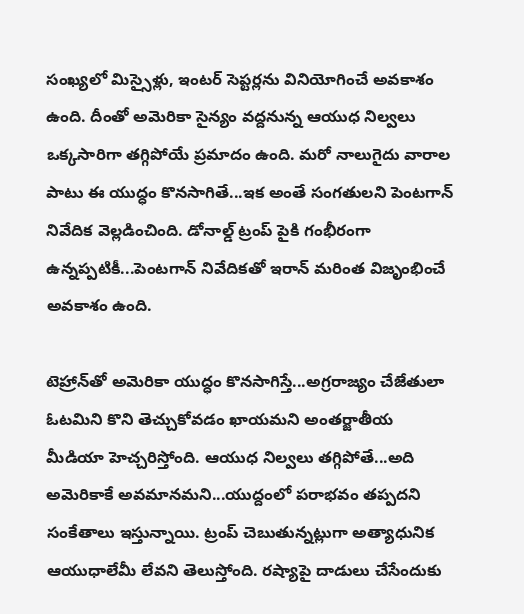సంఖ్యలో మిస్సైళ్లు, ఇంటర్‌ సెప్టర్లను వినియోగించే అవకాశం ఉంది. దీంతో అమెరికా సైన్యం వద్దనున్న ఆయుధ నిల్వలు ఒక్కసారిగా తగ్గిపోయే ప్రమాదం ఉంది. మరో నాలుగైదు వారాల పాటు ఈ యుద్ధం కొనసాగితే...ఇక అంతే సంగతులని పెంటగాన్‌ నివేదిక వెల్లడించింది. డోనాల్డ్‌ ట్రంప్‌ పైకి గంభీరంగా ఉన్నప్పటికీ...పెంటగాన్‌ నివేదికతో ఇరాన్‌ మరింత విజృంభించే అవకాశం ఉంది.

టెహ్రాన్‌తో అమెరికా యుద్ధం కొనసాగిస్తే...అగ్రరాజ్యం చేజేతులా ఓటమిని కొని తెచ్చుకోవడం ఖాయమని అంతర్జాతీయ మీడియా హెచ్చరిస్తోంది. ఆయుధ నిల్వలు తగ్గిపోతే...అది అమెరికాకే అవమానమని...యుద్దంలో పరాభవం తప్పదని సంకేతాలు ఇస్తున్నాయి. ట్రంప్‌ చెబుతున్నట్లుగా అత్యాధునిక ఆయుధాలేమీ లేవని తెలుస్తోంది. రష్యాపై దాడులు చేసేందుకు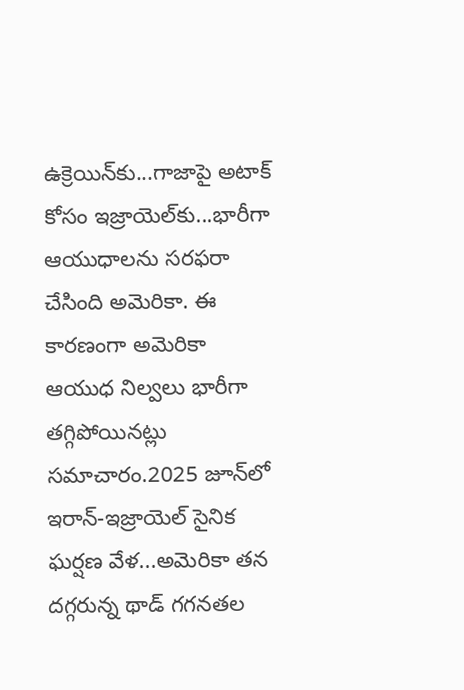ఉక్రెయిన్‌కు...గాజాపై అటాక్‌ కోసం ఇజ్రాయెల్‌కు...భారీగా ఆయుధాలను సరఫరా చేసింది అమెరికా. ఈ కారణంగా అమెరికా ఆయుధ నిల్వలు భారీగా తగ్గిపోయినట్లు సమాచారం.2025 జూన్‌లో ఇరాన్-ఇజ్రాయెల్ సైనిక ఘర్షణ వేళ...అమెరికా తన దగ్గరున్న థాడ్ గగనతల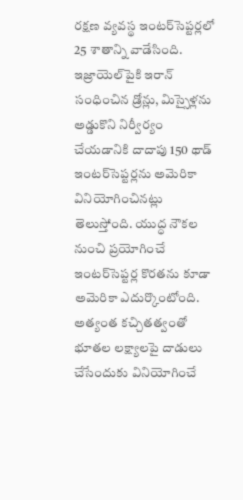రక్షణ వ్యవస్థ ఇంటర్‌సెప్టర్లలో 25 శాతాన్ని వాడేసింది. ఇజ్రాయెల్‌పైకి ఇరాన్ సంధించిన డ్రోన్లు, మిస్సైళ్లను అడ్డుకొని నిర్వీర్యం చేయడానికి దాదాపు 150 థాడ్ ఇంటర్‌సెప్టర్లను అమెరికా వినియోగించినట్లు తెలుస్తోంది. యుద్ధ నౌకల నుంచి ప్రయోగించే ఇంటర్‌సెప్టర్ల కొరతను కూడా అమెరికా ఎదుర్కొంటోంది. అత్యంత కచ్చితత్వంతో భూతల లక్ష్యాలపై దాడులు చేసేందుకు వినియోగించే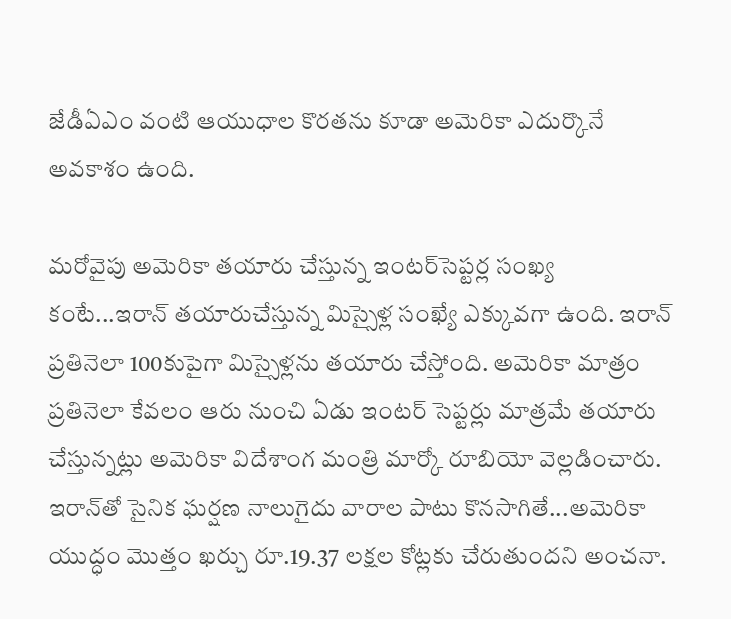జేడీఏఎం వంటి ఆయుధాల కొరతను కూడా అమెరికా ఎదుర్కొనే అవకాశం ఉంది.

మరోవైపు అమెరికా తయారు చేస్తున్న ఇంటర్‌సెప్టర్ల సంఖ్య కంటే...ఇరాన్ తయారుచేస్తున్న మిస్సైళ్ల సంఖ్యే ఎక్కువగా ఉంది. ఇరాన్ ప్రతినెలా 100కుపైగా మిస్సైళ్లను తయారు చేస్తోంది. అమెరికా మాత్రం ప్రతినెలా కేవలం ఆరు నుంచి ఏడు ఇంటర్ సెప్టర్లు మాత్రమే తయారు చేస్తున్నట్లు అమెరికా విదేశాంగ మంత్రి మార్కో రూబియో వెల్లడించారు. ఇరాన్‌తో సైనిక ఘర్షణ నాలుగైదు వారాల పాటు కొనసాగితే...అమెరికా యుద్ధం మొత్తం ఖర్చు రూ.19.37 లక్షల కోట్లకు చేరుతుందని అంచనా.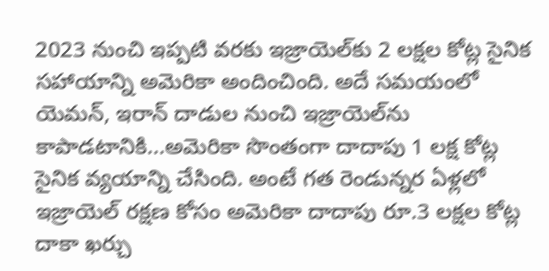2023 నుంచి ఇప్పటి వరకు ఇజ్రాయెల్‌కు 2 లక్షల కోట్ల సైనిక సహాయాన్ని అమెరికా అందించింది. అదే సమయంలో యెమన్, ఇరాన్ దాడుల నుంచి ఇజ్రాయెల్‌ను కాపాడటానికి...అమెరికా సొంతంగా దాదాపు 1 లక్ష కోట్ల సైనిక వ్యయాన్ని చేసింది. అంటే గత రెండున్నర ఏళ్లలో ఇజ్రాయెల్ రక్షణ కోసం అమెరికా దాదాపు రూ.3 లక్షల కోట్ల దాకా ఖర్చు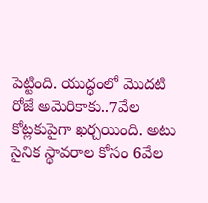పెట్టింది. యుద్ధంలో మొదటి రోజే అమెరికాకు..7వేల కోట్లకుపైగా ఖర్చయింది. అటు సైనిక స్థావరాల కోసం 6వేల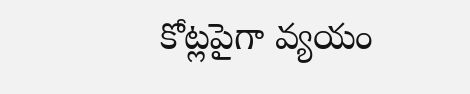కోట్లపైగా వ్యయం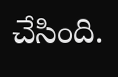చేసింది.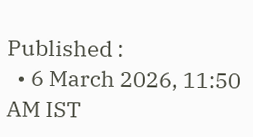Published :
  • 6 March 2026, 11:50 AM IST